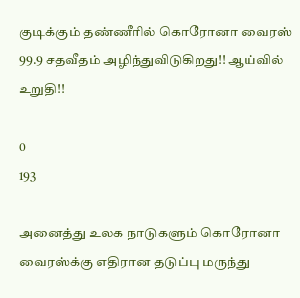குடிக்கும் தண்ணீரில் கொரோனா வைரஸ் 99.9 சதவீதம் அழிந்துவிடுகிறது!! ஆய்வில் உறுதி!!

0
193

அனைத்து உலக நாடுகளும் கொரோனா வைரஸ்க்கு எதிரான தடுப்பு மருந்து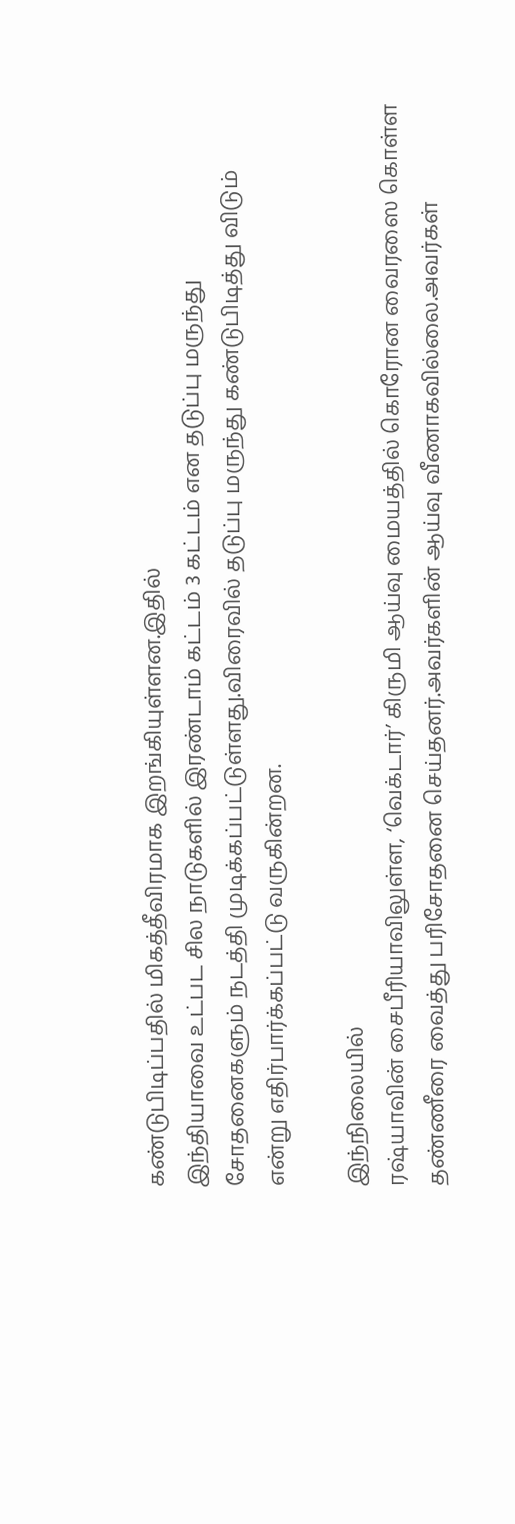கண்டுபிடிப்பதில் மிகத்தீவிரமாக இறங்கியுள்ளன.இதில்
இந்தியாவை உட்பட சில நாடுகளில் இரண்டாம் கட்டம் 3 கட்டம் என தடுப்பு மருந்து சோதனைகளும் நடத்தி முடிக்கப்பட்டுள்ளது.விரைவில் தடுப்பு மருந்து கண்டுபிடித்து விடும் என்று எதிர்பார்க்கப்பட்டு வருகின்றன.

இந்நிலையில்
ரஷ்யாவின் சைபீரியாவிலுள்ள, ‘வெக்டார்’ கிருமி ஆய்வு மையத்தில் கொரோன வைரஸை கொள்ள தண்ணீரை வைத்து பரிசோதனை செய்தனர்.அவர்களின் ஆய்வு வீணாகவில்லை.அவர்கள்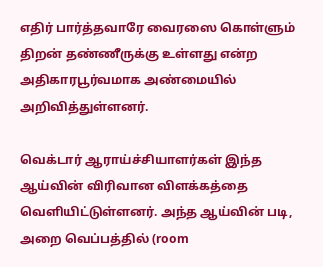எதிர் பார்த்தவாரே வைரஸை கொள்ளும் திறன் தண்ணீருக்கு உள்ளது என்ற அதிகாரபூர்வமாக அண்மையில் அறிவித்துள்ளனர்.

வெக்டார் ஆராய்ச்சியாளர்கள் இந்த ஆய்வின் விரிவான விளக்கத்தை வெளியிட்டுள்ளனர். அந்த ஆய்வின் படி, அறை வெப்பத்தில் (room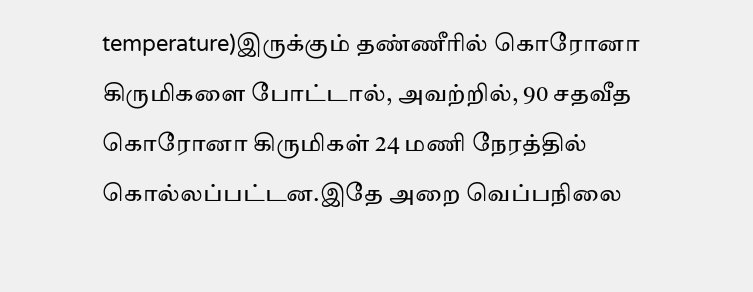temperature)இருக்கும் தண்ணீரில் கொரோனா கிருமிகளை போட்டால், அவற்றில், 90 சதவீத கொரோனா கிருமிகள் 24 மணி நேரத்தில் கொல்லப்பட்டன.இதே அறை வெப்பநிலை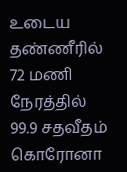உடைய தண்ணீரில் 72 மணி நேரத்தில் 99.9 சதவீதம் கொரோனா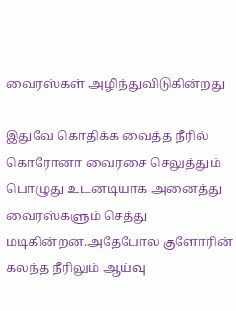வைரஸ்கள் அழிந்துவிடுகின்றது

இதுவே கொதிக்க வைத்த நீரில் கொரோனா வைரசை செலுத்தும் பொழுது உடனடியாக அனைத்து வைரஸ்களும் செத்து மடிகின்றன.அதேபோல குளோரின் கலந்த நீரிலும் ஆய்வு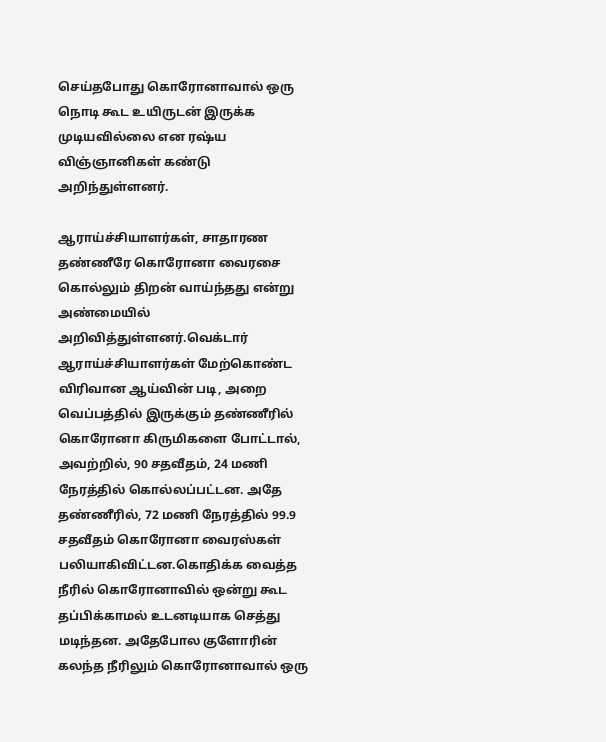செய்தபோது கொரோனாவால் ஒரு நொடி கூட உயிருடன் இருக்க முடியவில்லை என ரஷ்ய விஞ்ஞானிகள் கண்டு அறிந்துள்ளனர்.

ஆராய்ச்சியாளர்கள், சாதாரண தண்ணீரே கொரோனா வைரசை கொல்லும் திறன் வாய்ந்தது என்று அண்மையில் அறிவித்துள்ளனர்.வெக்டார் ஆராய்ச்சியாளர்கள் மேற்கொண்ட விரிவான ஆய்வின் படி, அறை வெப்பத்தில் இருக்கும் தண்ணீரில் கொரோனா கிருமிகளை போட்டால், அவற்றில், 90 சதவீதம், 24 மணி நேரத்தில் கொல்லப்பட்டன. அதே தண்ணீரில், 72 மணி நேரத்தில் 99.9 சதவீதம் கொரோனா வைரஸ்கள் பலியாகிவிட்டன.கொதிக்க வைத்த நீரில் கொரோனாவில் ஒன்று கூட தப்பிக்காமல் உடனடியாக செத்து மடிந்தன. அதேபோல குளோரின் கலந்த நீரிலும் கொரோனாவால் ஒரு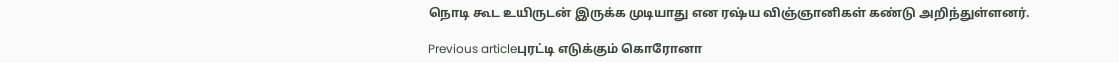நொடி கூட உயிருடன் இருக்க முடியாது என ரஷ்ய விஞ்ஞானிகள் கண்டு அறிந்துள்ளனர்.

Previous articleபுரட்டி எடுக்கும் கொரோனா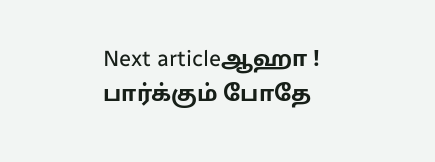Next articleஆஹா ! பார்க்கும் போதே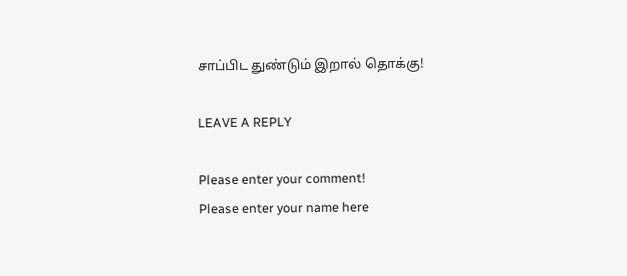சாப்பிட துண்டும் இறால் தொக்கு!

LEAVE A REPLY

Please enter your comment!
Please enter your name here